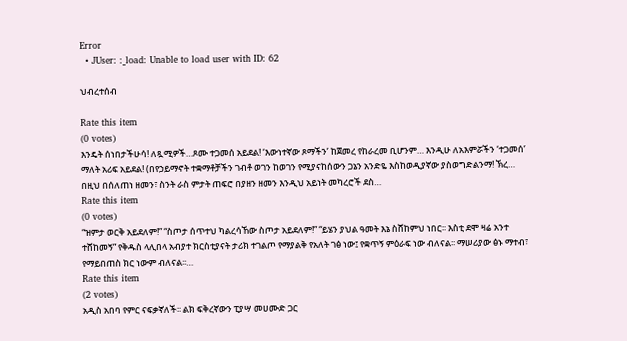Error
  • JUser: :_load: Unable to load user with ID: 62

ህብረተሰብ

Rate this item
(0 votes)
እንዴት ሰነበታችሁሳ! ለጿሚዎች…ጾሙ ተጋመሰ አይደል! ‘እውነተኛው ጾማችን’ ከጀመረ የከራረመ ቢሆንም… እንዲሁ ለአእምሯችን ‘ተጋመሰ’ ማለት አሪፍ አይደል! (በየኃይማኖት ተቋማቶቻችን ገብቶ ወገን ከወገን የሚያናከሰውን ጋኔን አንድዬ እስከወዲያኛው ያስወግድልንማ! ኽረ… በዚህ በሰለጠነ ዘመን፣ ስንት ራስ ምታት ጠፍሮ በያዘን ዘመን እንዲህ አይነት መካረሮች ደስ…
Rate this item
(0 votes)
“ዝምታ ወርቅ አይደለም!” “ስጦታ ሰጥተህ ካልረሳኸው ስጦታ አይደለም!” “ይሄን ያህል ዓመት እኔ ስሸከምህ ነበር፡፡ እስቲ ደሞ ዛሬ አንተ ተሸከመኝ” የቅዱስ ላሊበላ አብያተ ክርስቲያናት ታሪክ ተገልጦ የማያልቅ የአለት ገፅ ነው፤ የቋጥኝ ምዕራፍ ነው ብለናል፡፡ ማሠሪያው ፅኑ ማተብ፣ የማይበጠስ ክር ነውም ብለናል፡፡…
Rate this item
(2 votes)
አዲስ አበባ የምር ናፍቃኛለች፡፡ ልክ ፍቅረኛውን ፒያሣ መሀሙድ ጋር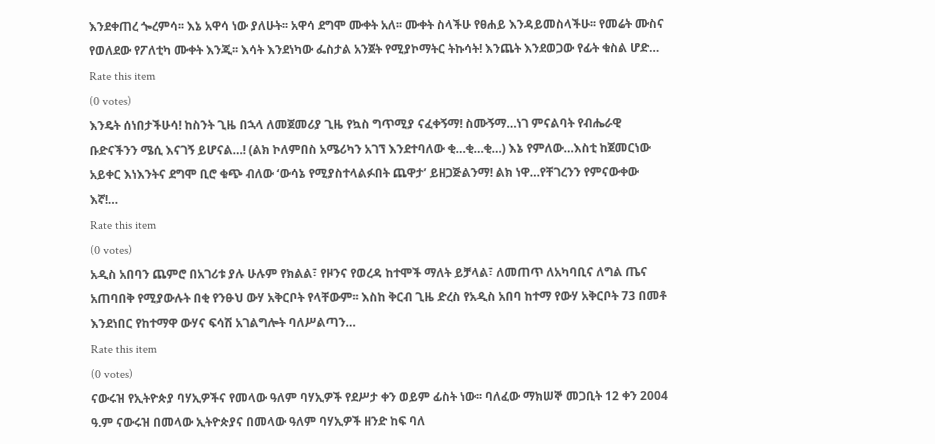እንደቀጠረ ጐረምሳ፡፡ እኔ አዋሳ ነው ያለሁት፡፡ አዋሳ ደግሞ ሙቀት አለ፡፡ ሙቀት ስላችሁ የፀሐይ እንዳይመስላችሁ፡፡ የመሬት ሙስና የወለደው የፖለቲካ ሙቀት እንጂ፡፡ እሳት እንደነካው ፌስታል አንጀት የሚያኮማትር ትኩሳት! እንጨት እንደወጋው የፊት ቁስል ሆድ…
Rate this item
(0 votes)
እንዴት ሰነበታችሁሳ! ከስንት ጊዜ በኋላ ለመጀመሪያ ጊዜ የኳስ ግጥሚያ ናፈቀኝማ! ስሙኝማ…ነገ ምናልባት የብሔራዊ ቡድናችንን ሜሲ እናገኝ ይሆናል…! (ልክ ኮለምበስ አሜሪካን አገኘ እንደተባለው ቂ…ቂ…ቂ…) እኔ የምለው…እስቲ ከጀመርነው አይቀር እነእንትና ደግሞ ቢሮ ቁጭ ብለው ‘ውሳኔ የሚያስተላልፉበት ጨዋታ’ ይዘጋጅልንማ! ልክ ነዋ…የቸገረንን የምናውቀው እኛ!…
Rate this item
(0 votes)
አዲስ አበባን ጨምሮ በአገሪቱ ያሉ ሁሉም የክልል፣ የዞንና የወረዳ ከተሞች ማለት ይቻላል፣ ለመጠጥ ለአካባቢና ለግል ጤና አጠባበቅ የሚያውሉት በቂ የንፁህ ውሃ አቅርቦት የላቸውም፡፡ እስከ ቅርብ ጊዜ ድረስ የአዲስ አበባ ከተማ የውሃ አቅርቦት 73 በመቶ እንደነበር የከተማዋ ውሃና ፍሳሽ አገልግሎት ባለሥልጣን…
Rate this item
(0 votes)
ናውሩዝ የኢትዮጵያ ባሃኢዎችና የመላው ዓለም ባሃኢዎች የደሥታ ቀን ወይም ፊስት ነው፡፡ ባለፈው ማክሠኞ መጋቢት 12 ቀን 2004 ዓ.ም ናውሩዝ በመላው ኢትዮጵያና በመላው ዓለም ባሃኢዎች ዘንድ ከፍ ባለ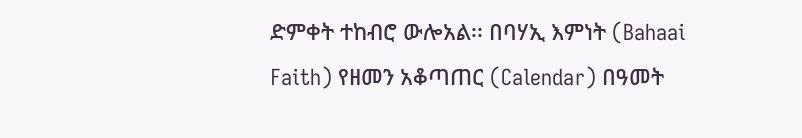ድምቀት ተከብሮ ውሎአል፡፡ በባሃኢ እምነት (Bahaai Faith) የዘመን አቆጣጠር (Calendar) በዓመት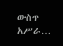ውስጥ አሥራ…